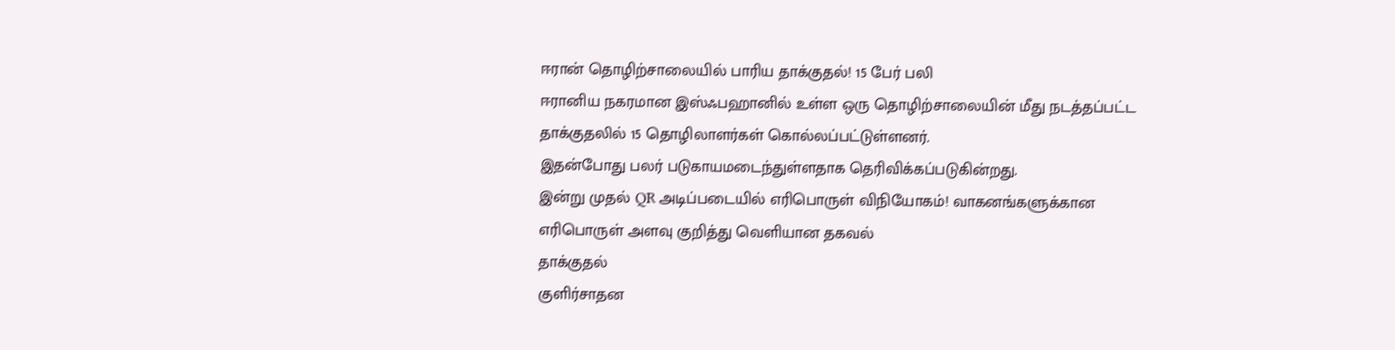ஈரான் தொழிற்சாலையில் பாரிய தாக்குதல்! 15 பேர் பலி
ஈரானிய நகரமான இஸ்ஃபஹானில் உள்ள ஒரு தொழிற்சாலையின் மீது நடத்தப்பட்ட தாக்குதலில் 15 தொழிலாளர்கள் கொல்லப்பட்டுள்ளனர்.
இதன்போது பலர் படுகாயமடைந்துள்ளதாக தெரிவிக்கப்படுகின்றது.
இன்று முதல் QR அடிப்படையில் எரிபொருள் விநியோகம்! வாகனங்களுக்கான எரிபொருள் அளவு குறித்து வெளியான தகவல்
தாக்குதல்
குளிர்சாதன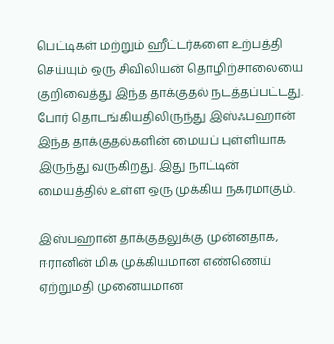பெட்டிகள் மற்றும் ஹீட்டர்களை உற்பத்தி செய்யும் ஒரு சிவிலியன் தொழிற்சாலையை குறிவைத்து இந்த தாக்குதல் நடத்தப்பட்டது.
போர் தொடங்கியதிலிருந்து இஸ்ஃபஹான் இந்த தாக்குதல்களின் மையப் புள்ளியாக இருந்து வருகிறது. இது நாட்டின் மையத்தில் உள்ள ஒரு முக்கிய நகரமாகும்.

இஸ்பஹான் தாக்குதலுக்கு முன்னதாக, ஈரானின் மிக முக்கியமான எண்ணெய் ஏற்றுமதி முனையமான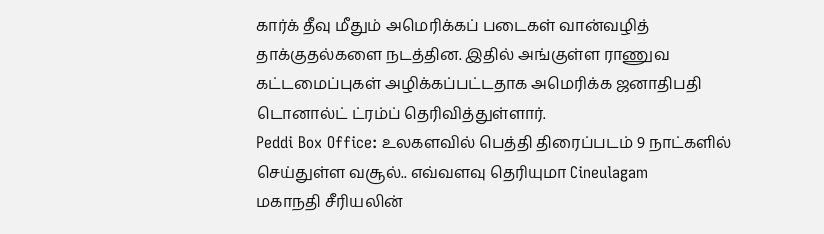கார்க் தீவு மீதும் அமெரிக்கப் படைகள் வான்வழித் தாக்குதல்களை நடத்தின. இதில் அங்குள்ள ராணுவ கட்டமைப்புகள் அழிக்கப்பட்டதாக அமெரிக்க ஜனாதிபதி டொனால்ட் ட்ரம்ப் தெரிவித்துள்ளார்.
Peddi Box Office: உலகளவில் பெத்தி திரைப்படம் 9 நாட்களில் செய்துள்ள வசூல்.. எவ்வளவு தெரியுமா Cineulagam
மகாநதி சீரியலின்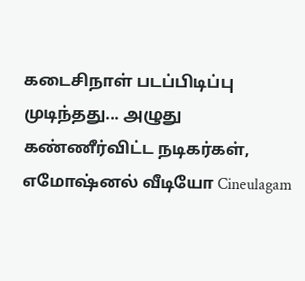கடைசிநாள் படப்பிடிப்பு முடிந்தது... அழுது கண்ணீர்விட்ட நடிகர்கள், எமோஷ்னல் வீடியோ Cineulagam